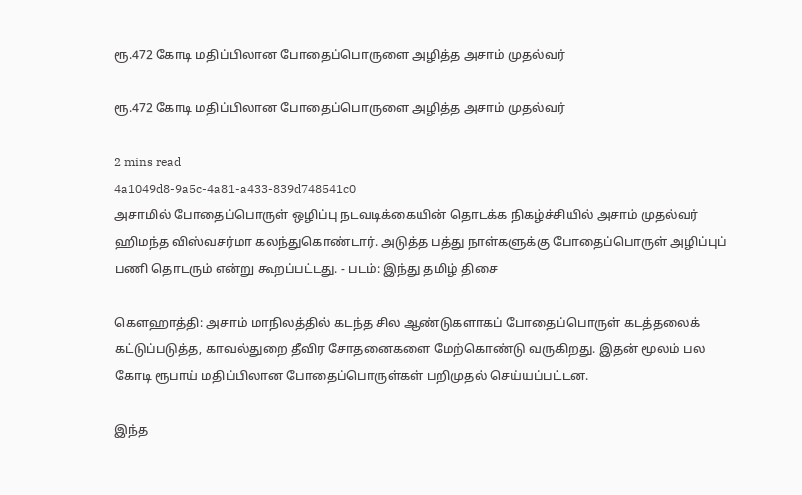ரூ.472 கோடி மதிப்பிலான போதைப்பொருளை அழித்த அசாம் முதல்வர்

ரூ.472 கோடி மதிப்பிலான போதைப்பொருளை அழித்த அசாம் முதல்வர்

2 mins read
4a1049d8-9a5c-4a81-a433-839d748541c0
அசாமில் போதைப்பொருள் ஒழிப்பு நடவடிக்கையின் தொடக்க நிகழ்ச்சியில் அசாம் முதல்வர் ஹிமந்த விஸ்வசர்மா கலந்துகொண்டார். அடுத்த பத்து நாள்களுக்கு போதைப்பொருள் அழிப்புப் பணி தொடரும் என்று கூறப்பட்டது. - படம்: இந்து தமிழ் திசை

கௌஹாத்தி: அசாம் மாநிலத்தில் கடந்த சில ஆண்டுகளாகப் போதைப்பொருள் கடத்தலைக் கட்டுப்படுத்த, காவல்துறை தீவிர சோதனைகளை மேற்கொண்டு வருகிறது. இதன் மூலம் பல கோடி ரூபாய் மதிப்பிலான போதைப்பொருள்கள் பறிமுதல் செய்யப்பட்டன.

இந்த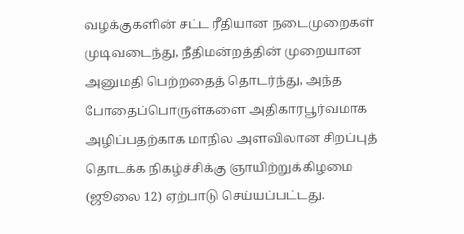வழக்குகளின் சட்ட ரீதியான நடைமுறைகள் முடிவடைந்து, நீதிமன்றத்தின் முறையான அனுமதி பெற்றதைத் தொடர்ந்து, அந்த போதைப்பொருள்களை அதிகாரபூர்வமாக அழிப்பதற்காக மாநில அளவிலான சிறப்புத் தொடக்க நிகழ்ச்சிக்கு ஞாயிற்றுக்கிழமை (ஜூலை 12) ஏற்பாடு செய்யப்பட்டது.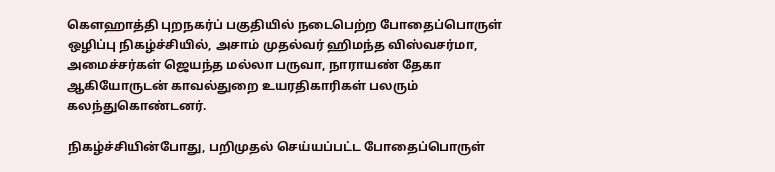கௌஹாத்தி புறநகர்ப் பகுதியில் நடைபெற்ற போதைப்பொருள் ஒழிப்பு நிகழ்ச்சியில், அசாம் முதல்வர் ஹிமந்த விஸ்வசர்மா, அமைச்சர்கள் ஜெயந்த மல்லா பருவா, நாராயண் தேகா ஆகியோருடன் காவல்துறை உயரதிகாரிகள் பலரும் கலந்துகொண்டனர்.

நிகழ்ச்சியின்போது, பறிமுதல் செய்யப்பட்ட போதைப்பொருள்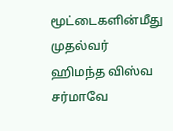மூட்டைகளின்மீது முதல்வர் ஹிமந்த விஸ்வ சர்மாவே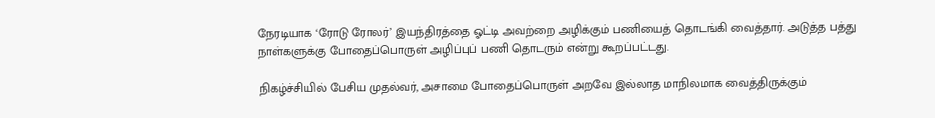நேரடியாக ‘ரோடு ரோலர்’ இயந்திரத்தை ஓட்டி அவற்றை அழிக்கும் பணியைத் தொடங்கி வைத்தார். அடுத்த பத்து நாள்களுக்கு போதைப்பொருள் அழிப்புப் பணி தொடரும் என்று கூறப்பட்டது.

நிகழ்ச்சியில் பேசிய முதல்வர், அசாமை போதைப்பொருள் அறவே இல்லாத மாநிலமாக வைத்திருக்கும்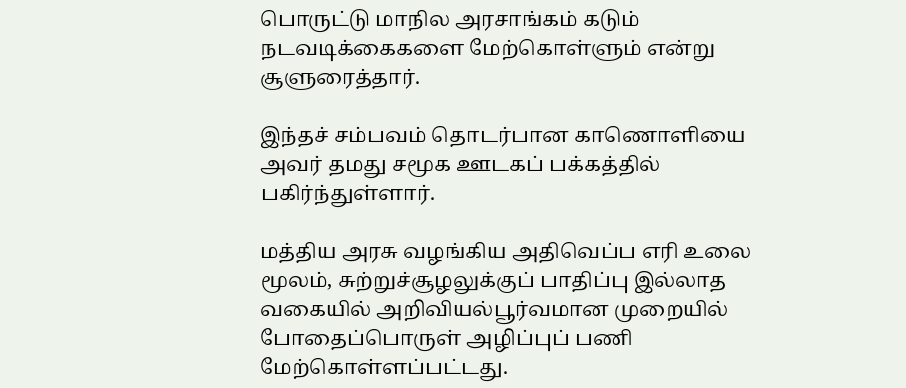பொருட்டு மாநில அரசாங்கம் கடும் நடவடிக்கைகளை மேற்கொள்ளும் என்று சூளுரைத்தார்.

இந்தச் சம்பவம் தொடர்பான காணொளியை அவர் தமது சமூக ஊடகப் பக்கத்தில் பகிர்ந்துள்ளார்.

மத்திய அரசு வழங்கிய அதிவெப்ப எரி உலை மூலம், சுற்றுச்சூழலுக்குப் பாதிப்பு இல்லாத வகையில் அறிவியல்பூர்வமான முறையில் போதைப்பொருள் அழிப்புப் பணி மேற்கொள்ளப்பட்டது.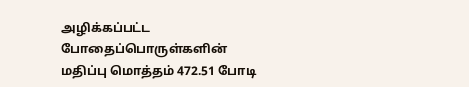அழிக்கப்பட்ட போதைப்பொருள்களின் மதிப்பு மொத்தம் 472.51 போடி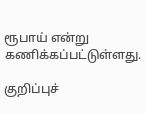ரூபாய் என்று கணிக்கப்பட்டுள்ளது.

குறிப்புச்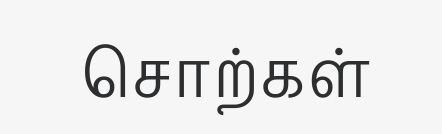சொற்கள்